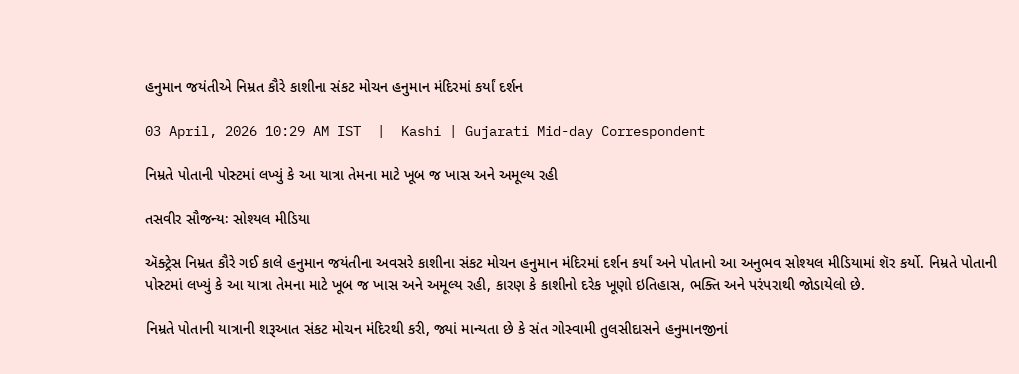હનુમાન જયંતીએ નિમ્રત કૌરે કાશીના સંકટ મોચન હનુમાન મંદિરમાં કર્યાં દર્શન

03 April, 2026 10:29 AM IST  |  Kashi | Gujarati Mid-day Correspondent

નિમ્રતે પોતાની પોસ્ટમાં લખ્યું કે આ યાત્રા તેમના માટે ખૂબ જ ખાસ અને અમૂલ્ય રહી

તસવીર સૌજન્યઃ સોશ્યલ મીડિયા

ઍક્ટ્રેસ નિમ્રત કૌરે ગઈ કાલે હનુમાન જયંતીના અવસરે કાશીના સંકટ મોચન હનુમાન મંદિરમાં દર્શન કર્યાં અને પોતાનો આ અનુભવ સોશ્યલ મીડિયામાં શૅર કર્યો. નિમ્રતે પોતાની પોસ્ટમાં લખ્યું કે આ યાત્રા તેમના માટે ખૂબ જ ખાસ અને અમૂલ્ય રહી, કારણ કે કાશીનો દરેક ખૂણો ઇતિહાસ, ભક્તિ અને પરંપરાથી જોડાયેલો છે.

નિમ્રતે પોતાની યાત્રાની શરૂઆત સંકટ મોચન મંદિરથી કરી, જ્યાં માન્યતા છે કે સંત ગોસ્વામી તુલસીદાસને હનુમાનજીનાં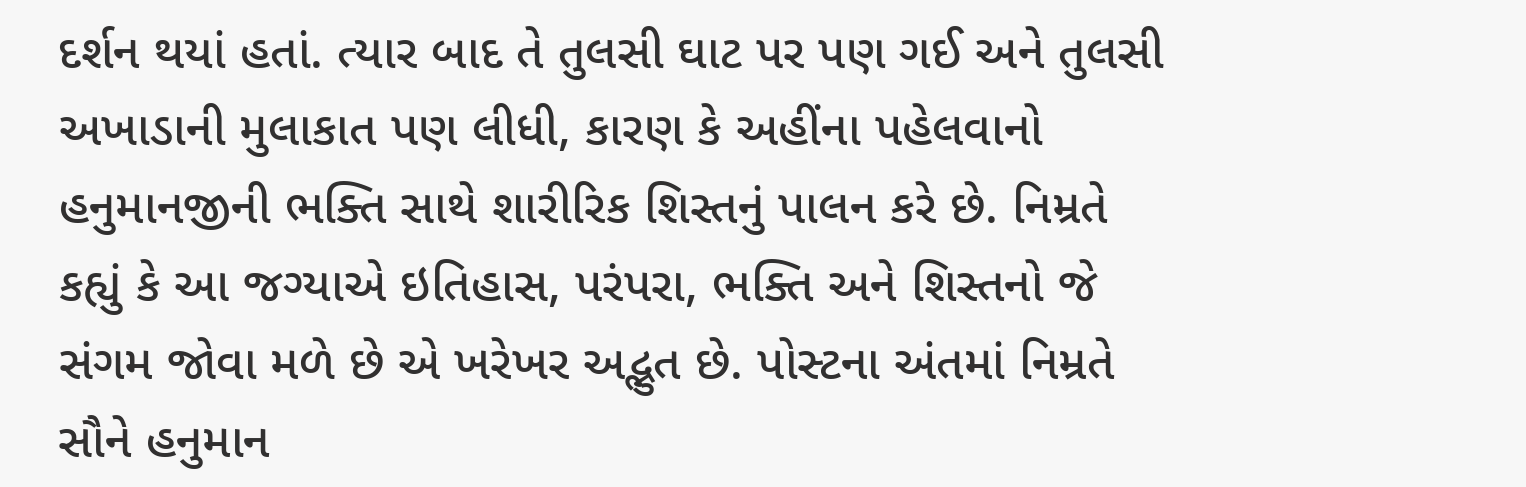દર્શન થયાં હતાં. ત્યાર બાદ તે તુલસી ઘાટ પર પણ ગઈ અને તુલસી અખાડાની મુલાકાત પણ લીધી, કારણ કે અહીંના પહેલવાનો હનુમાનજીની ભક્તિ સાથે શારીરિક શિસ્તનું પાલન કરે છે. નિમ્રતે કહ્યું કે આ જગ્યાએ ઇતિહાસ, પરંપરા, ભક્તિ અને શિસ્તનો જે સંગમ જોવા મળે છે એ ખરેખર અદ્ભુત છે. પોસ્ટના અંતમાં નિમ્રતે સૌને હનુમાન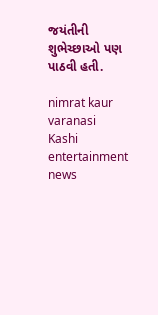જયંતીની શુભેચ્છાઓ પણ પાઠવી હતી.

nimrat kaur varanasi Kashi entertainment news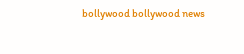bollywood bollywood news